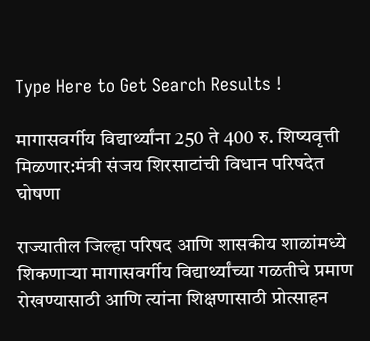Type Here to Get Search Results !

मागासवर्गीय विद्यार्थ्यांना 250 ते 400 रु. शिष्यवृत्ती मिळणार:मंत्री संजय शिरसाटांची विधान परिषदेत घोषणा

राज्यातील जिल्हा परिषद आणि शासकीय शाळांमध्ये शिकणाऱ्या मागासवर्गीय विद्यार्थ्यांच्या गळतीचे प्रमाण रोखण्यासाठी आणि त्यांना शिक्षणासाठी प्रोत्साहन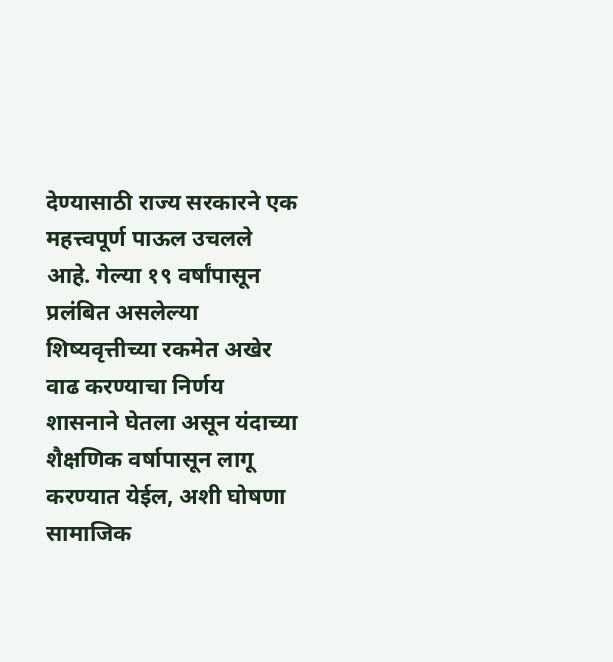देण्यासाठी राज्य सरकारने एक महत्त्वपूर्ण पाऊल उचलले आहे. गेल्या १९ वर्षांपासून प्रलंबित असलेल्या शिष्यवृत्तीच्या रकमेत अखेर वाढ करण्याचा निर्णय शासनाने घेतला असून यंदाच्या शैक्षणिक वर्षापासून लागू करण्यात येईल, अशी घोषणा सामाजिक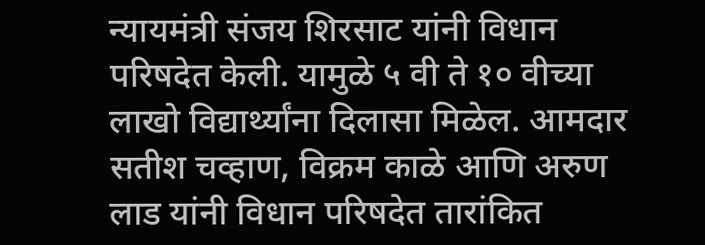न्यायमंत्री संजय शिरसाट यांनी विधान परिषदेत केली. यामुळे ५ वी ते १० वीच्या लाखो विद्यार्थ्यांना दिलासा मिळेल. आमदार सतीश चव्हाण, विक्रम काळे आणि अरुण लाड यांनी विधान परिषदेत तारांकित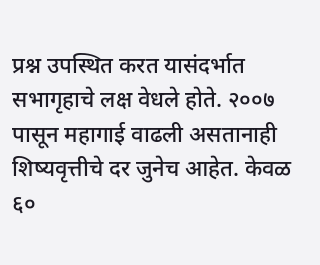प्रश्न उपस्थित करत यासंदर्भात सभागृहाचे लक्ष वेधले होते. २००७ पासून महागाई वाढली असतानाही शिष्यवृत्तीचे दर जुनेच आहेत. केवळ ६०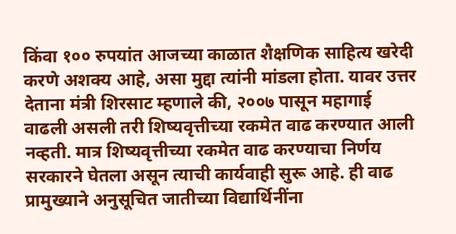किंवा १०० रुपयांत आजच्या काळात शैक्षणिक साहित्य खरेदी करणे अशक्य आहे, असा मुद्दा त्यांनी मांडला होता. यावर उत्तर देताना मंत्री शिरसाट म्हणाले की, २००७ पासून महागाई वाढली असली तरी शिष्यवृत्तीच्या रकमेत वाढ करण्यात आली नव्हती. मात्र शिष्यवृत्तीच्या रकमेत वाढ करण्याचा निर्णय सरकारने घेतला असून त्याची कार्यवाही सुरू आहे. ही वाढ प्रामुख्याने अनुसूचित जातीच्या विद्यार्थिनींना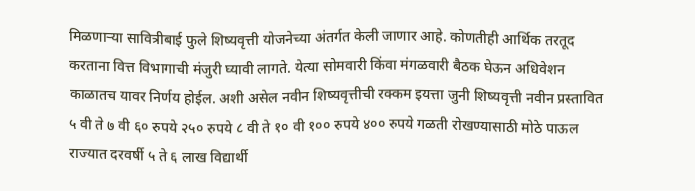मिळणाऱ्या सावित्रीबाई फुले शिष्यवृत्ती योजनेच्या अंतर्गत केली जाणार आहे. कोणतीही आर्थिक तरतूद करताना वित्त विभागाची मंजुरी घ्यावी लागते. येत्या सोमवारी किंवा मंगळवारी बैठक घेऊन अधिवेशन काळातच यावर निर्णय होईल. अशी असेल नवीन शिष्यवृत्तीची रक्कम इयत्ता जुनी शिष्यवृत्ती नवीन प्रस्तावित ५ वी ते ७ वी ६० रुपये २५० रुपये ८ वी ते १० वी १०० रुपये ४०० रुपये गळती रोखण्यासाठी मोठे पाऊल राज्यात दरवर्षी ५ ते ६ लाख विद्यार्थी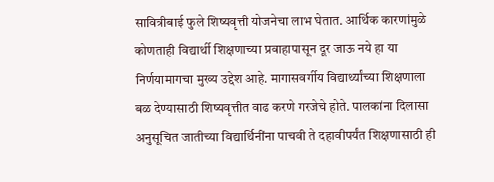सावित्रीबाई फुले शिष्यवृत्ती योजनेचा लाभ घेतात. आर्थिक कारणांमुळे कोणताही विद्यार्थी शिक्षणाच्या प्रवाहापासून दूर जाऊ नये हा या निर्णयामागचा मुख्य उद्देश आहे. मागासवर्गीय विद्यार्थ्यांच्या शिक्षणाला बळ देण्यासाठी शिष्यवृत्तीत वाढ करणे गरजेचे होते. पालकांना दिलासा अनुसूचित जातीच्या विद्यार्थिनींना पाचवी ते दहावीपर्यंत शिक्षणासाठी ही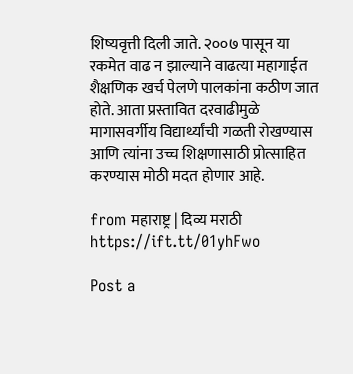शिष्यवृत्ती दिली जाते. २००७ पासून या रकमेत वाढ न झाल्याने वाढत्या महागाईत शैक्षणिक खर्च पेलणे पालकांना कठीण जात होते. आता प्रस्तावित दरवाढीमुळे मागासवर्गीय विद्यार्थ्यांची गळती रोखण्यास आणि त्यांना उच्च शिक्षणासाठी प्रोत्साहित करण्यास मोठी मदत होणार आहे.

from महाराष्ट्र | दिव्य मराठी https://ift.tt/01yhFwo

Post a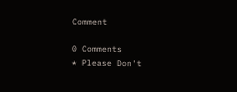Comment

0 Comments
* Please Don't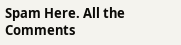Spam Here. All the Comments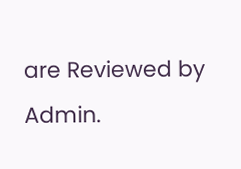are Reviewed by Admin.